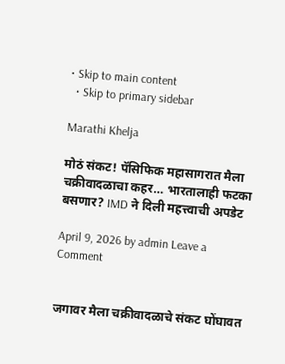• Skip to main content
  • Skip to primary sidebar

Marathi Khelja

मोठं संकट! पॅसिफिक महासागरात मैला चक्रीवादळाचा कहर… भारतालाही फटका बसणार? IMD ने दिली महत्त्वाची अपडेट

April 9, 2026 by admin Leave a Comment


जगावर मैला चक्रीवादळाचे संकट घोंघावत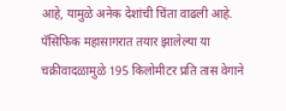आहे, यामुळे अनेक देशांची चिंता वाढली आहे. पॅसिफिक महासागरात तयार झालेल्या या चक्रीवादळामुळे 195 किलोमीटर प्रति तास वेगाने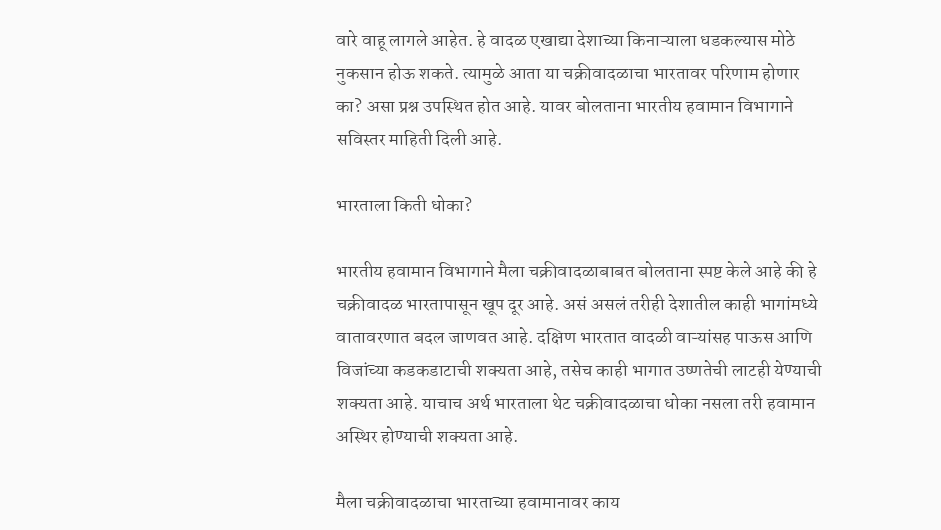वारे वाहू लागले आहेत. हे वादळ एखाद्या देशाच्या किनाऱ्याला धडकल्यास मोठे नुकसान होऊ शकते. त्यामुळे आता या चक्रीवादळाचा भारतावर परिणाम होणार का? असा प्रश्न उपस्थित होत आहे. यावर बोलताना भारतीय हवामान विभागाने सविस्तर माहिती दिली आहे.

भारताला किती धोका?

भारतीय हवामान विभागाने मैला चक्रीवादळाबाबत बोलताना स्पष्ट केले आहे की हे चक्रीवादळ भारतापासून खूप दूर आहे. असं असलं तरीही देशातील काही भागांमध्ये वातावरणात बदल जाणवत आहे. दक्षिण भारतात वादळी वाऱ्यांसह पाऊस आणि विजांच्या कडकडाटाची शक्यता आहे, तसेच काही भागात उष्णतेची लाटही येण्याची शक्यता आहे. याचाच अर्थ भारताला थेट चक्रीवादळाचा धोका नसला तरी हवामान अस्थिर होण्याची शक्यता आहे.

मैला चक्रीवादळाचा भारताच्या हवामानावर काय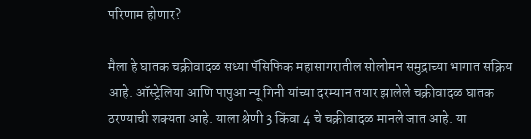परिणाम होणार?

मैला हे घातक चक्रीवादळ सध्या पॅसिफिक महासागरातील सोलोमन समुद्राच्या भागात सक्रिय आहे. ऑस्ट्रेलिया आणि पापुआ न्यू गिनी यांच्या दरम्यान तयार झालेले चक्रीवादळ घातक ठरण्याची शक्यता आहे. याला श्रेणी 3 किंवा 4 चे चक्रीवादळ मानले जात आहे. या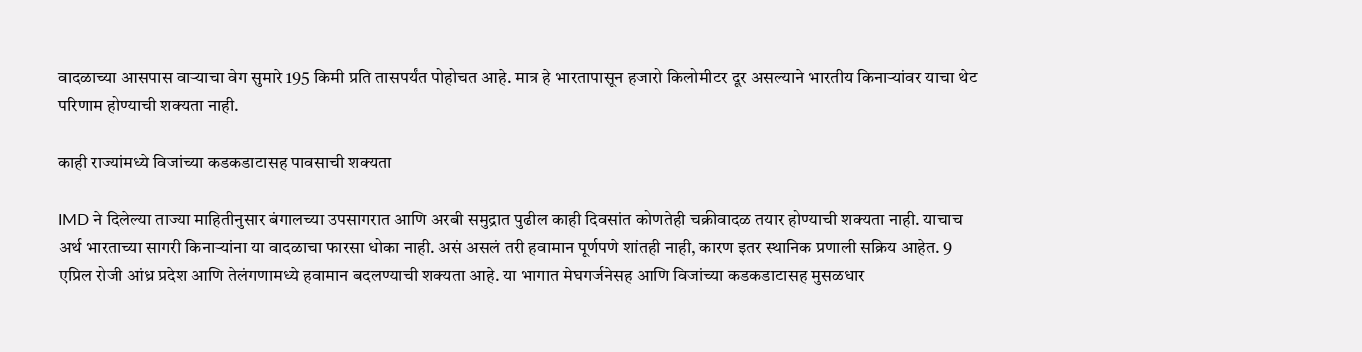वादळाच्या आसपास वाऱ्याचा वेग सुमारे 195 किमी प्रति तासपर्यंत पोहोचत आहे. मात्र हे भारतापासून हजारो किलोमीटर दूर असल्याने भारतीय किनाऱ्यांवर याचा थेट परिणाम होण्याची शक्यता नाही.

काही राज्यांमध्ये विजांच्या कडकडाटासह पावसाची शक्यता

IMD ने दिलेल्या ताज्या माहितीनुसार बंगालच्या उपसागरात आणि अरबी समुद्रात पुढील काही दिवसांत कोणतेही चक्रीवादळ तयार होण्याची शक्यता नाही. याचाच अर्थ भारताच्या सागरी किनाऱ्यांना या वादळाचा फारसा धोका नाही. असं असलं तरी हवामान पूर्णपणे शांतही नाही, कारण इतर स्थानिक प्रणाली सक्रिय आहेत. 9 एप्रिल रोजी आंध्र प्रदेश आणि तेलंगणामध्ये हवामान बदलण्याची शक्यता आहे. या भागात मेघगर्जनेसह आणि विजांच्या कडकडाटासह मुसळधार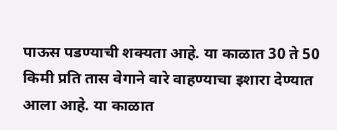पाऊस पडण्याची शक्यता आहे. या काळात 30 ते 50 किमी प्रति तास वेगाने वारे वाहण्याचा इशारा देण्यात आला आहे. या काळात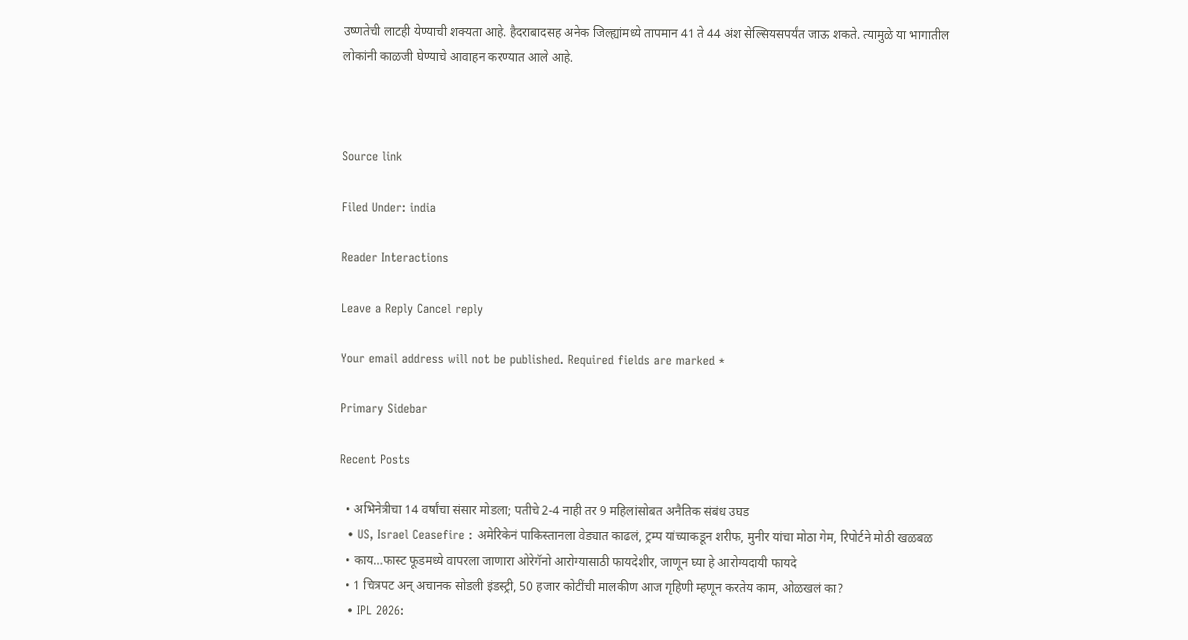उष्णतेची लाटही येण्याची शक्यता आहे. हैदराबादसह अनेक जिल्ह्यांमध्ये तापमान 41 ते 44 अंश सेल्सियसपर्यंत जाऊ शकते. त्यामुळे या भागातील लोकांनी काळजी घेण्याचे आवाहन करण्यात आले आहे.



Source link

Filed Under: india

Reader Interactions

Leave a Reply Cancel reply

Your email address will not be published. Required fields are marked *

Primary Sidebar

Recent Posts

  • अभिनेत्रीचा 14 वर्षांचा संसार मोडला; पतीचे 2-4 नाही तर 9 महिलांसोबत अनैतिक संबंध उघड
  • US, Israel Ceasefire : अमेरिकेनं पाकिस्तानला वेड्यात काढलं, ट्रम्प यांच्याकडून शरीफ, मुनीर यांचा मोठा गेम, रिपोर्टने मोठी खळबळ
  • काय…फास्ट फूडमध्ये वापरला जाणारा ओरेगॅनो आरोग्यासाठी फायदेशीर, जाणून घ्या हे आरोग्यदायी फायदे
  • 1 चित्रपट अन् अचानक सोडली इंडस्ट्री, 50 हजार कोटींची मालकीण आज गृहिणी म्हणून करतेय काम, ओळखलं का?
  • IPL 2026: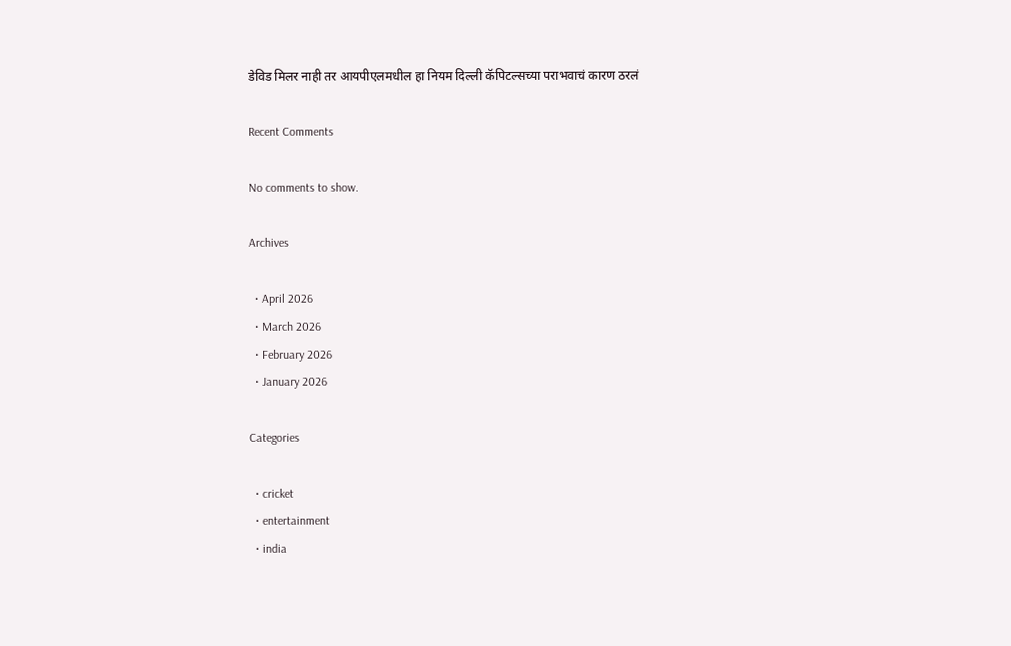डेविड मिलर नाही तर आयपीएलमधील हा नियम दिल्ली कॅपिटल्सच्या पराभवाचं कारण ठरलं

Recent Comments

No comments to show.

Archives

  • April 2026
  • March 2026
  • February 2026
  • January 2026

Categories

  • cricket
  • entertainment
  • india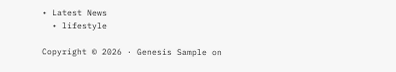• Latest News
  • lifestyle

Copyright © 2026 · Genesis Sample on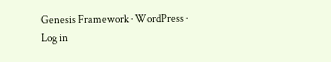Genesis Framework · WordPress · Log in